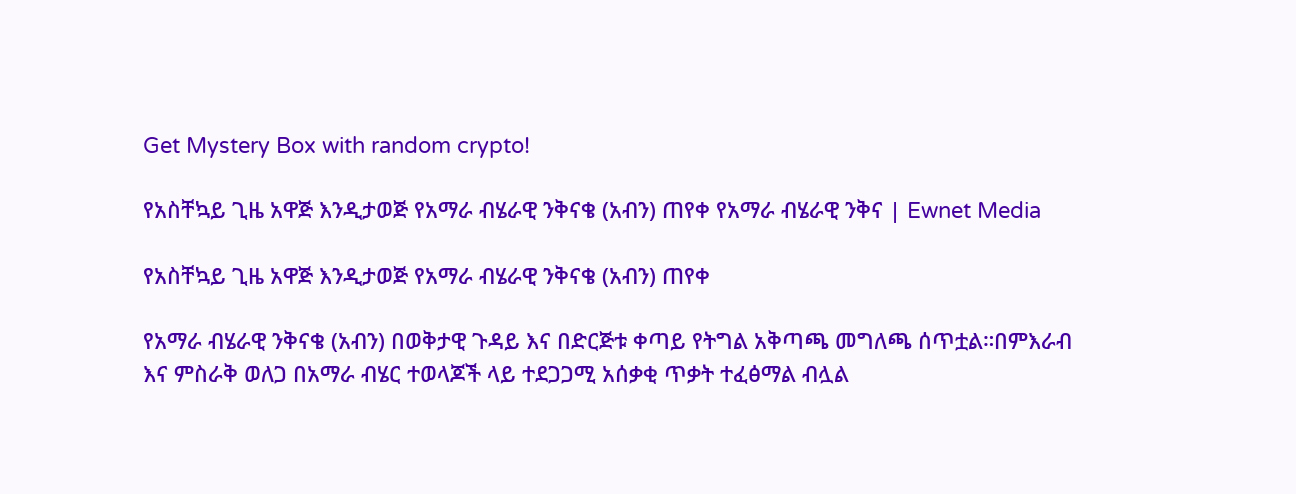Get Mystery Box with random crypto!

የአስቸኳይ ጊዜ አዋጅ እንዲታወጅ የአማራ ብሄራዊ ንቅናቄ (አብን) ጠየቀ የአማራ ብሄራዊ ንቅና | Ewnet Media

የአስቸኳይ ጊዜ አዋጅ እንዲታወጅ የአማራ ብሄራዊ ንቅናቄ (አብን) ጠየቀ

የአማራ ብሄራዊ ንቅናቄ (አብን) በወቅታዊ ጉዳይ እና በድርጅቱ ቀጣይ የትግል አቅጣጫ መግለጫ ሰጥቷል።በምእራብ እና ምስራቅ ወለጋ በአማራ ብሄር ተወላጆች ላይ ተደጋጋሚ አሰቃቂ ጥቃት ተፈፅማል ብሏል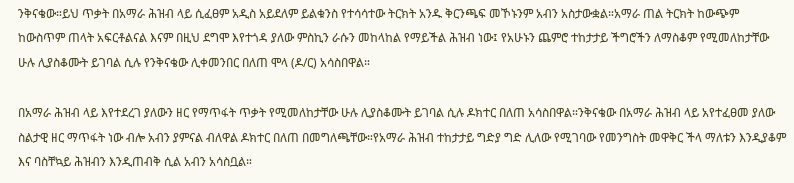ንቅናቄው።ይህ ጥቃት በአማራ ሕዝብ ላይ ሲፈፀም አዲስ አይደለም ይልቁንስ የተሳሳተው ትርክት አንዱ ቅርንጫፍ መኾኑንም አብን አስታውቋል።አማራ ጠል ትርክት ከውጭም ከውስጥም ጠላት አፍርቶልናል እናም በዚህ ደግሞ እየተጎዳ ያለው ምስኪን ራሱን መከላከል የማይችል ሕዝብ ነው፤ የአሁኑን ጨምሮ ተከታታይ ችግሮችን ለማስቆም የሚመለከታቸው ሁሉ ሊያስቆሙት ይገባል ሲሉ የንቅናቄው ሊቀመንበር በለጠ ሞላ (ዶ/ር) አሳስበዋል።

በአማራ ሕዝብ ላይ እየተደረገ ያለውን ዘር የማጥፋት ጥቃት የሚመለከታቸው ሁሉ ሊያስቆሙት ይገባል ሲሉ ዶክተር በለጠ አሳስበዋል።ንቅናቄው በአማራ ሕዝብ ላይ አየተፈፀመ ያለው ስልታዊ ዘር ማጥፋት ነው ብሎ አብን ያምናል ብለዋል ዶክተር በለጠ በመግለጫቸው።የአማራ ሕዝብ ተከታታይ ግድያ ግድ ሊለው የሚገባው የመንግስት መዋቅር ችላ ማለቱን እንዲያቆም እና ባስቸኳይ ሕዝብን እንዲጠብቅ ሲል አብን አሳስቧል።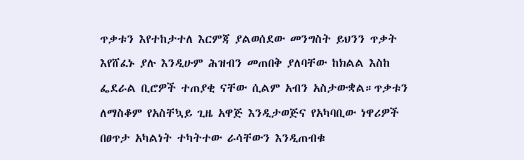ጥቃቱን እየተከታተለ እርምጃ ያልወሰደው መንግስት ይህንን ጥቃት እየሸፈኑ ያሉ እንዲሁም ሕዝብን መጠበቅ ያለባቸው ከክልል እስከ ፌደራል ቢሮዎች ተጠያቂ ናቸው ሲልም አብን አስታውቋል።ጥቃቱን ለማስቆም የአስቸኳይ ጊዜ አዋጅ እንዲታወጅና የአካባቢው ነዋሪዎች በፀጥታ አካልነት ተካትተው ራሳቸውን እንዲጠብቁ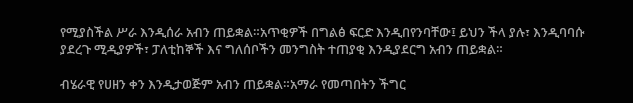የሚያስችል ሥራ እንዲሰራ አብን ጠይቋል።አጥቂዎች በግልፅ ፍርድ እንዲበየንባቸው፤ ይህን ችላ ያሉ፣ እንዲባባሱ ያደረጉ ሚዲያዎች፣ ፓለቲከኞች እና ግለሰቦችን መንግስት ተጠያቂ እንዲያደርግ አብን ጠይቋል።

ብሄራዊ የሀዘን ቀን እንዲታወጅም አብን ጠይቋል።አማራ የመጣበትን ችግር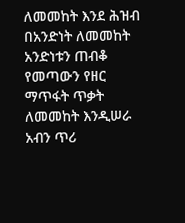ለመመከት እንደ ሕዝብ በአንድነት ለመመከት አንድነቱን ጠብቆ የመጣውን የዘር ማጥፋት ጥቃት ለመመከት እንዲሠራ አብን ጥሪ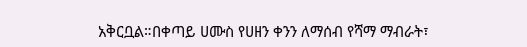አቅርቧል።በቀጣይ ሀሙስ የሀዘን ቀንን ለማሰብ የሻማ ማብራት፣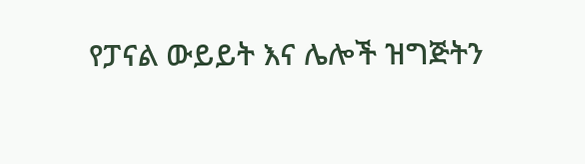የፓናል ውይይት እና ሌሎች ዝግጅትን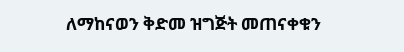ለማከናወን ቅድመ ዝግጅት መጠናቀቁን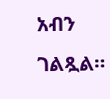አብን ገልጿል።